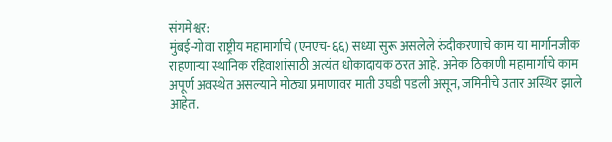संगमेश्वर:
मुंबई-गोवा राष्ट्रीय महामार्गाचे (एनएच-६६) सध्या सुरू असलेले रुंदीकरणाचे काम या मार्गानजीक राहणाऱ्या स्थानिक रहिवाशांसाठी अत्यंत धोकादायक ठरत आहे. अनेक ठिकाणी महामार्गाचे काम अपूर्ण अवस्थेत असल्याने मोठ्या प्रमाणावर माती उघडी पडली असून, जमिनीचे उतार अस्थिर झाले आहेत.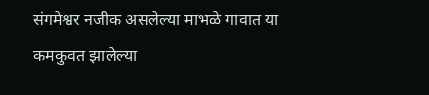संगमेश्वर नजीक असलेल्या माभळे गावात या कमकुवत झालेल्या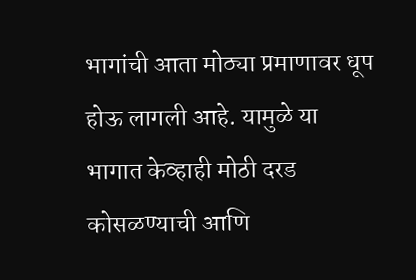भागांची आता मोठ्या प्रमाणावर धूप होऊ लागली आहे. यामुळे या भागात केव्हाही मोठी दरड कोसळण्याची आणि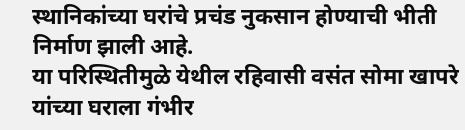स्थानिकांच्या घरांचे प्रचंड नुकसान होण्याची भीती निर्माण झाली आहे.
या परिस्थितीमुळे येथील रहिवासी वसंत सोमा खापरे यांच्या घराला गंभीर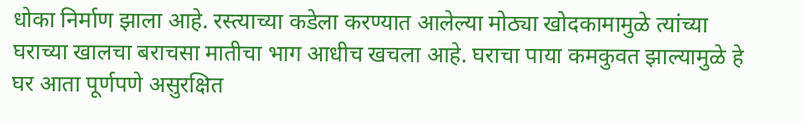धोका निर्माण झाला आहे. रस्त्याच्या कडेला करण्यात आलेल्या मोठ्या खोदकामामुळे त्यांच्या घराच्या खालचा बराचसा मातीचा भाग आधीच खचला आहे. घराचा पाया कमकुवत झाल्यामुळे हे घर आता पूर्णपणे असुरक्षित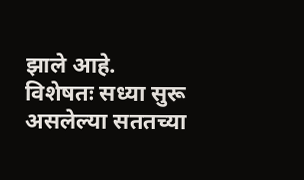झाले आहे. विशेषतः सध्या सुरू असलेल्या सततच्या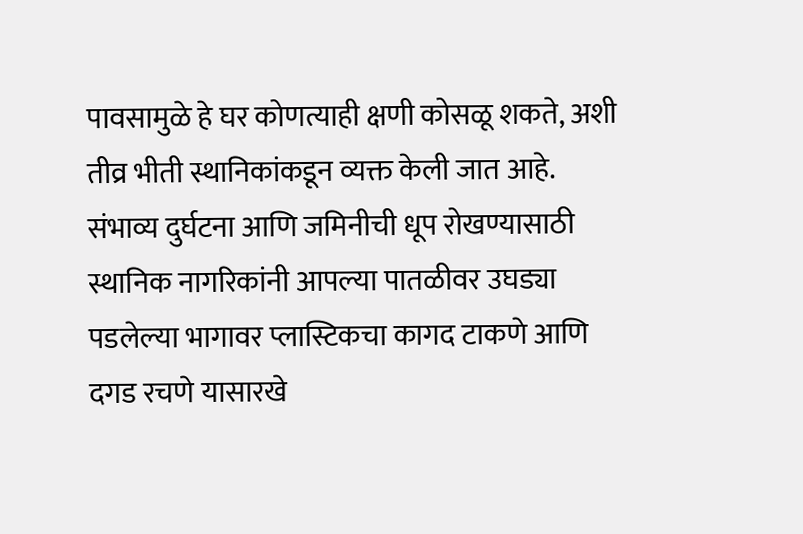पावसामुळे हे घर कोणत्याही क्षणी कोसळू शकते, अशी तीव्र भीती स्थानिकांकडून व्यक्त केली जात आहे. संभाव्य दुर्घटना आणि जमिनीची धूप रोखण्यासाठी स्थानिक नागरिकांनी आपल्या पातळीवर उघड्या पडलेल्या भागावर प्लास्टिकचा कागद टाकणे आणि दगड रचणे यासारखे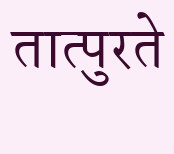तात्पुरते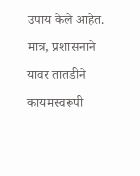उपाय केले आहेत. मात्र, प्रशासनाने यावर तातडीने कायमस्वरूपी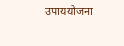उपाययोजना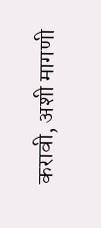करावी, अशी मागणी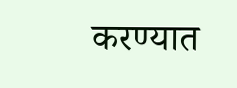करण्यात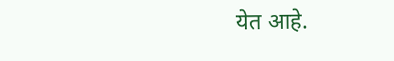येत आहे.